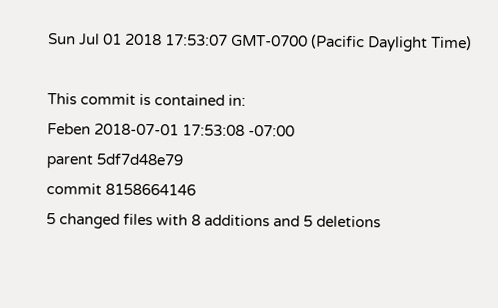Sun Jul 01 2018 17:53:07 GMT-0700 (Pacific Daylight Time)

This commit is contained in:
Feben 2018-07-01 17:53:08 -07:00
parent 5df7d48e79
commit 8158664146
5 changed files with 8 additions and 5 deletions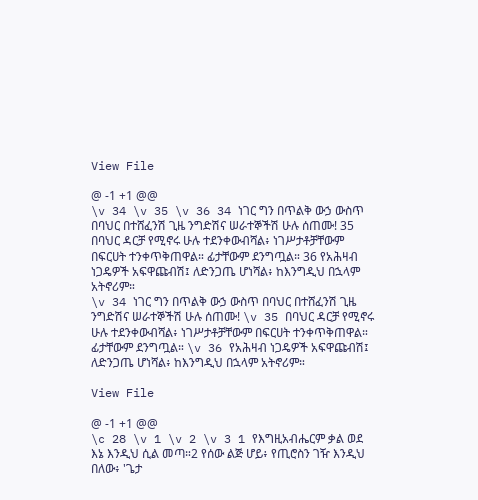View File

@ -1 +1 @@
\v 34 \v 35 \v 36 34 ነገር ግን በጥልቅ ውኃ ውስጥ በባህር በተሸፈንሽ ጊዜ ንግድሽና ሠራተኞችሽ ሁሉ ሰጠሙ! 35 በባህር ዳርቻ የሚኖሩ ሁሉ ተደንቀውብሻል፥ ነገሥታቶቻቸውም በፍርሀት ተንቀጥቅጠዋል። ፊታቸውም ደንግጧል። 36 የአሕዛብ ነጋዴዎች አፍዋጩብሽ፤ ለድንጋጤ ሆነሻል፥ ከእንግዲህ በኋላም አትኖሪም።
\v 34 ነገር ግን በጥልቅ ውኃ ውስጥ በባህር በተሸፈንሽ ጊዜ ንግድሽና ሠራተኞችሽ ሁሉ ሰጠሙ! \v 35 በባህር ዳርቻ የሚኖሩ ሁሉ ተደንቀውብሻል፥ ነገሥታቶቻቸውም በፍርሀት ተንቀጥቅጠዋል። ፊታቸውም ደንግጧል። \v 36 የአሕዛብ ነጋዴዎች አፍዋጩብሽ፤ ለድንጋጤ ሆነሻል፥ ከእንግዲህ በኋላም አትኖሪም።

View File

@ -1 +1 @@
\c 28 \v 1 \v 2 \v 3 1 የእግዚአብሔርም ቃል ወደ እኔ እንዲህ ሲል መጣ።2 የሰው ልጅ ሆይ፥ የጢሮስን ገዥ እንዲህ በለው፥ 'ጌታ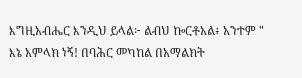እግዚአብሔር እንዲህ ይላል፦ ልብህ ኰርቶአል፥ አንተም " እኔ አምላክ ነኝ! በባሕር መካከል በአማልክት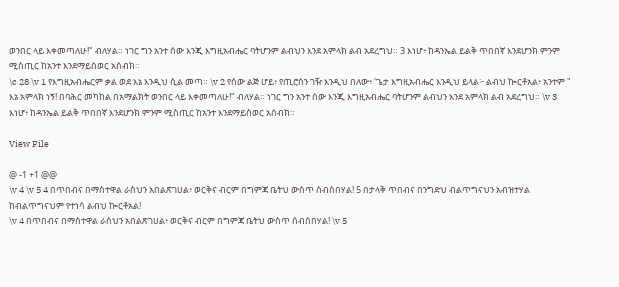ወንበር ላይ እቀመጣለሁ!" ብለሃል። ነገር ግን አንተ ሰው እንጂ እግዚአብሔር ባትሆንም ልብህን እንደ አምላክ ልብ አደረግህ። 3 እነሆ፥ ከዳንኤል ይልቅ ጥበበኛ እንደሆንክ ምንም ሚስጢር ከአንተ እንደማይሰወር አሰብክ።
\c 28 \v 1 የእግዚአብሔርም ቃል ወደ እኔ እንዲህ ሲል መጣ። \v 2 የሰው ልጅ ሆይ፥ የጢሮስን ገዥ እንዲህ በለው፥ 'ጌታ እግዚአብሔር እንዲህ ይላል፦ ልብህ ኰርቶአል፥ አንተም " እኔ አምላክ ነኝ! በባሕር መካከል በአማልክት ወንበር ላይ እቀመጣለሁ!" ብለሃል። ነገር ግን አንተ ሰው እንጂ እግዚአብሔር ባትሆንም ልብህን እንደ አምላክ ልብ አደረግህ። \v 3 እነሆ፥ ከዳንኤል ይልቅ ጥበበኛ እንደሆንክ ምንም ሚስጢር ከአንተ እንደማይሰወር አሰብክ።

View File

@ -1 +1 @@
\v 4 \v 5 4 በጥበብና በማስተዋል ራስህን አበልጽገሀል፥ ወርቅና ብርም በግምጃ ቤትህ ውስጥ ሰብስበሃል! 5 በታላቅ ጥበብና በንግድህ ብልጥግናህን አብዝተሃል ከብልጥግናህም የተነሳ ልብህ ኰርቶአል!
\v 4 በጥበብና በማስተዋል ራስህን አበልጽገሀል፥ ወርቅና ብርም በግምጃ ቤትህ ውስጥ ሰብስበሃል! \v 5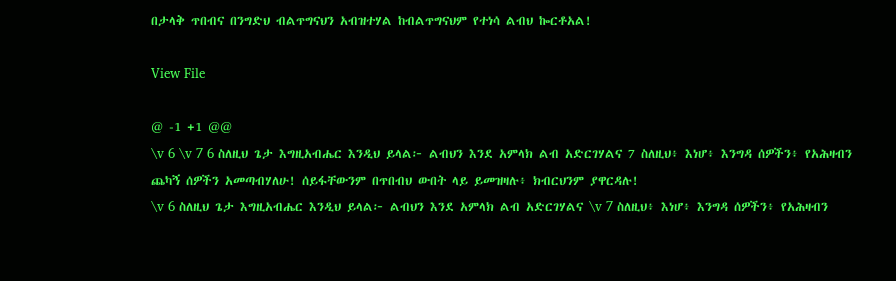በታላቅ ጥበብና በንግድህ ብልጥግናህን አብዝተሃል ከብልጥግናህም የተነሳ ልብህ ኰርቶአል!

View File

@ -1 +1 @@
\v 6 \v 7 6 ስለዚህ ጌታ እግዚአብሔር እንዲህ ይላል፦ ልብህን እንደ አምላክ ልብ አድርገሃልና 7 ስለዚህ፥ እነሆ፥ እንግዳ ሰዎችን፥ የአሕዛብን ጨካኝ ሰዎችን አመጣብሃለሁ! ሰይፋቸውንም በጥበብህ ውበት ላይ ይመዝዛሉ፥ ክብርህንም ያዋርዳሉ!
\v 6 ስለዚህ ጌታ እግዚአብሔር እንዲህ ይላል፦ ልብህን እንደ አምላክ ልብ አድርገሃልና \v 7 ስለዚህ፥ እነሆ፥ እንግዳ ሰዎችን፥ የአሕዛብን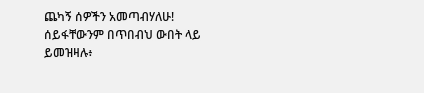ጨካኝ ሰዎችን አመጣብሃለሁ! ሰይፋቸውንም በጥበብህ ውበት ላይ ይመዝዛሉ፥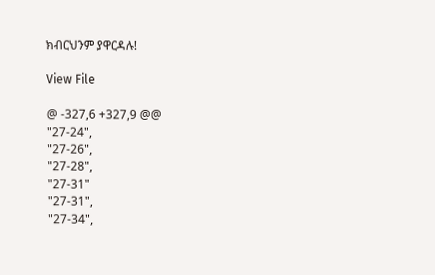ክብርህንም ያዋርዳሉ!

View File

@ -327,6 +327,9 @@
"27-24",
"27-26",
"27-28",
"27-31"
"27-31",
"27-34",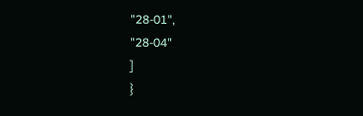"28-01",
"28-04"
]
}